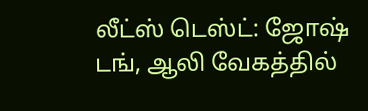லீட்ஸ் டெஸ்ட்: ஜோஷ் டங், ஆலி வேகத்தில்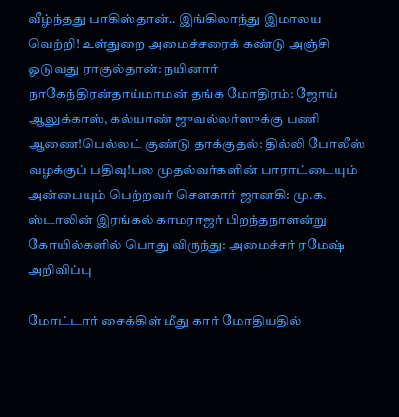வீழ்ந்தது பாகிஸ்தான்.. இங்கிலாந்து இமாலய வெற்றி! உள்துறை அமைச்சரைக் கண்டு அஞ்சி ஓடுவது ராகுல்தான்: நயினார் நாகேந்திரன்தாய்மாமன் தங்க மோதிரம்: ஜோய் ஆலுக்காஸ், கல்யாண் ஜுவல்லர்ஸுக்கு பணி ஆணை!பெல்லட் குண்டு தாக்குதல்: தில்லி போலீஸ் வழக்குப் பதிவு!பல முதல்வர்களின் பாராட்டையும் அன்பையும் பெற்றவர் சௌகார் ஜானகி: மு.க. ஸ்டாலின் இரங்கல் காமராஜர் பிறந்தநாளன்று கோயில்களில் பொது விருந்து: அமைச்சர் ரமேஷ் அறிவிப்பு

மோட்டார் சைக்கிள் மீது கார் மோதியதில்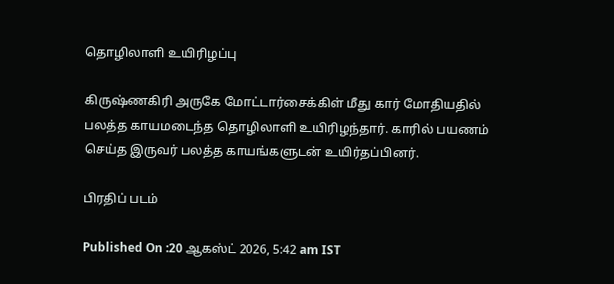தொழிலாளி உயிரிழப்பு

கிருஷ்ணகிரி அருகே மோட்டார்சைக்கிள் மீது கார் மோதியதில் பலத்த காயமடைந்த தொழிலாளி உயிரிழந்தார். காரில் பயணம் செய்த இருவர் பலத்த காயங்களுடன் உயிர்தப்பினர்.

பிரதிப் படம்

Published On :20 ஆகஸ்ட் 2026, 5:42 am IST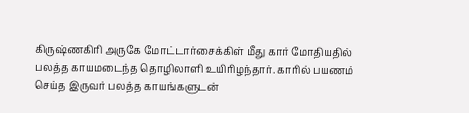கிருஷ்ணகிரி அருகே மோட்டார்சைக்கிள் மீது கார் மோதியதில் பலத்த காயமடைந்த தொழிலாளி உயிரிழந்தார். காரில் பயணம் செய்த இருவர் பலத்த காயங்களுடன்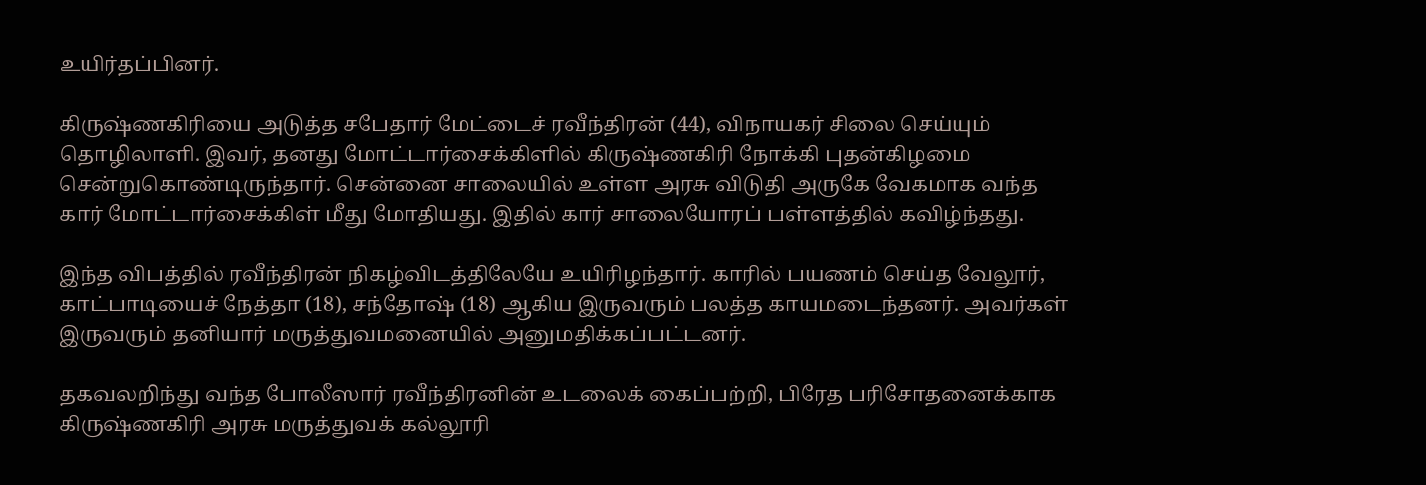உயிர்தப்பினர்.

கிருஷ்ணகிரியை அடுத்த சபேதார் மேட்டைச் ரவீந்திரன் (44), விநாயகர் சிலை செய்யும் தொழிலாளி. இவர், தனது மோட்டார்சைக்கிளில் கிருஷ்ணகிரி நோக்கி புதன்கிழமை சென்றுகொண்டிருந்தார். சென்னை சாலையில் உள்ள அரசு விடுதி அருகே வேகமாக வந்த கார் மோட்டார்சைக்கிள் மீது மோதியது. இதில் கார் சாலையோரப் பள்ளத்தில் கவிழ்ந்தது.

இந்த விபத்தில் ரவீந்திரன் நிகழ்விடத்திலேயே உயிரிழந்தார். காரில் பயணம் செய்த வேலூர், காட்பாடியைச் நேத்தா (18), சந்தோஷ் (18) ஆகிய இருவரும் பலத்த காயமடைந்தனர். அவர்கள் இருவரும் தனியார் மருத்துவமனையில் அனுமதிக்கப்பட்டனர்.

தகவலறிந்து வந்த போலீஸார் ரவீந்திரனின் உடலைக் கைப்பற்றி, பிரேத பரிசோதனைக்காக கிருஷ்ணகிரி அரசு மருத்துவக் கல்லூரி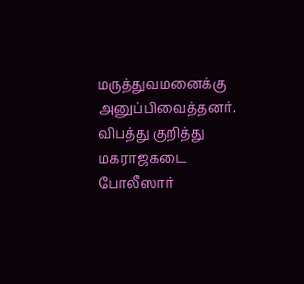மருத்துவமனைக்கு அனுப்பிவைத்தனர். விபத்து குறித்து மகராஜகடை போலீஸார்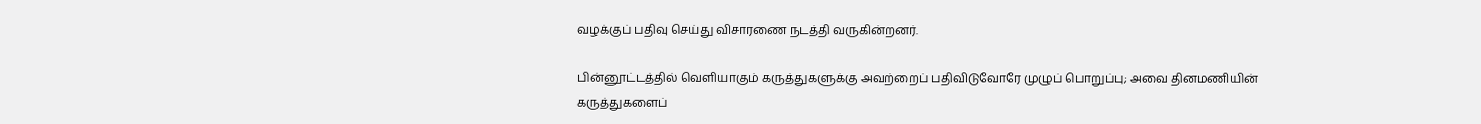வழக்குப் பதிவு செய்து விசாரணை நடத்தி வருகின்றனர்.

பின்னூட்டத்தில் வெளியாகும் கருத்துகளுக்கு அவற்றைப் பதிவிடுவோரே முழுப் பொறுப்பு; அவை தினமணியின் கருத்துகளைப்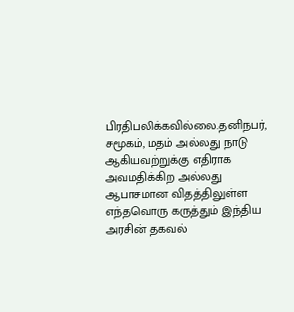பிரதிபலிக்கவில்லை.தனிநபர், சமூகம், மதம் அல்லது நாடு ஆகியவற்றுக்கு எதிராக அவமதிக்கிற அல்லது ஆபாசமான விதத்திலுள்ள எந்தவொரு கருத்தும் இந்திய அரசின் தகவல்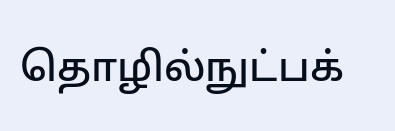தொழில்நுட்பக்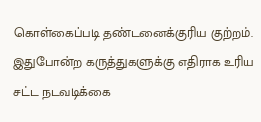கொள்கைப்படி தண்டனைக்குரிய குற்றம். இதுபோன்ற கருத்துகளுக்கு எதிராக உரிய சட்ட நடவடிக்கை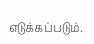எடுக்கப்படும்.